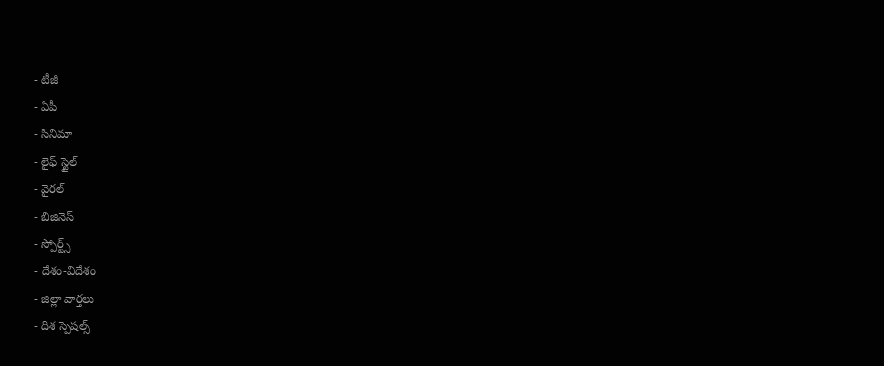- టీజీ
- ఏపీ
- సినిమా
- లైఫ్ స్టైల్
- వైరల్
- బిజినెస్
- స్పోర్ట్స్
- దేశం-విదేశం
- జిల్లా వార్తలు
- దిశ స్పెషల్స్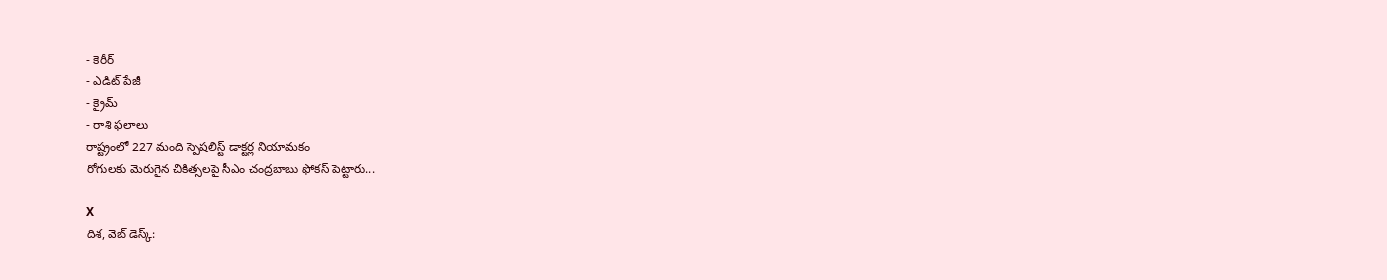- కెరీర్
- ఎడిట్ పేజీ
- క్రైమ్
- రాశి ఫలాలు
రాష్ట్రంలో 227 మంది స్పెషలిస్ట్ డాక్టర్ల నియామకం
రోగులకు మెరుగైన చికిత్సలపై సీఎం చంద్రబాబు ఫోకస్ పెట్టారు...

X
దిశ, వెబ్ డెస్క్: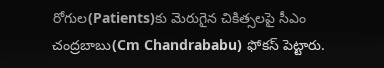రోగుల(Patients)కు మెరుగైన చికిత్సలపై సీఎం చంద్రబాబు(Cm Chandrababu) ఫోకస్ పెట్టారు.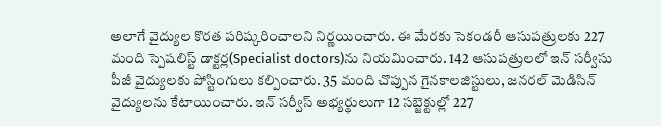అలాగే వైద్యుల కొరత పరిష్కరించాలని నిర్ణయించారు. ఈ మేరకు సెకండరీ ఆసుపత్రులకు 227 మంది స్పెషలిస్ట్ డాక్టర్ల(Specialist doctors)ను నియమించారు. 142 ఆసుపత్రులలో ఇన్ సర్వీసు పీజీ వైద్యులకు పోస్టింగులు కల్పించారు. 35 మంది చొప్పున గైనకాలజిస్టులు, జనరల్ మెడిసిన్ వైద్యులను కేటాయించారు. ఇన్ సర్వీస్ అభ్యర్థులుగా 12 సబ్జెక్టుల్లో 227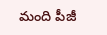మంది పీజీ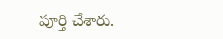పూర్తి చేశారు.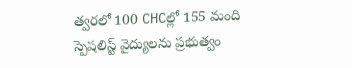త్వరలో 100 CHCల్లో 155 మంది స్పెషలిస్ట్ వైద్యులను ప్రభుత్వం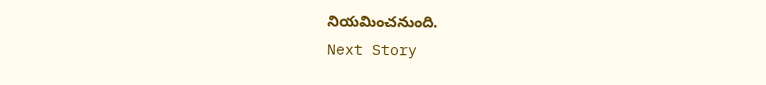నియమించనుంది.
Next Story